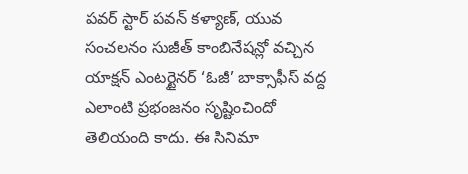పవర్ స్టార్ పవన్ కళ్యాణ్, యువ సంచలనం సుజీత్ కాంబినేషన్లో వచ్చిన యాక్షన్ ఎంటర్టైనర్ ‘ఓజీ’ బాక్సాఫీస్ వద్ద ఎలాంటి ప్రభంజనం సృష్టించిందో తెలియంది కాదు. ఈ సినిమా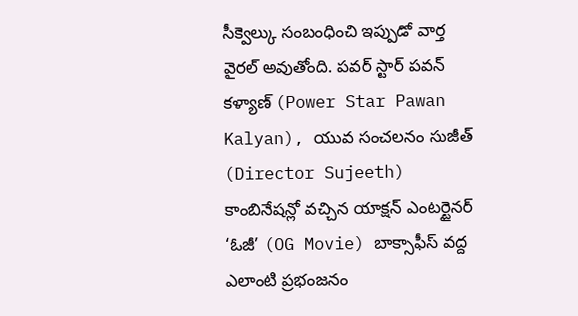సీక్వెల్కు సంబంధించి ఇప్పుడో వార్త వైరల్ అవుతోంది. పవర్ స్టార్ పవన్ కళ్యాణ్ (Power Star Pawan Kalyan), యువ సంచలనం సుజీత్ (Director Sujeeth) కాంబినేషన్లో వచ్చిన యాక్షన్ ఎంటర్టైనర్ ‘ఓజీ’ (OG Movie) బాక్సాఫీస్ వద్ద ఎలాంటి ప్రభంజనం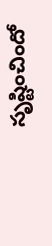సృష్టించిందో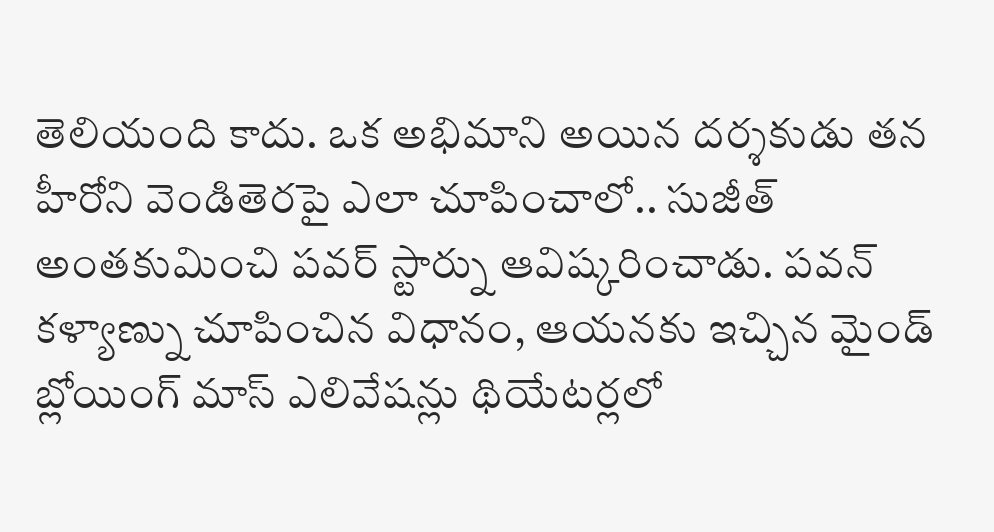తెలియంది కాదు. ఒక అభిమాని అయిన దర్శకుడు తన హీరోని వెండితెరపై ఎలా చూపించాలో.. సుజీత్ అంతకుమించి పవర్ స్టార్ను ఆవిష్కరించాడు. పవన్ కళ్యాణ్ను చూపించిన విధానం, ఆయనకు ఇచ్చిన మైండ్ బ్లోయింగ్ మాస్ ఎలివేషన్లు థియేటర్లలో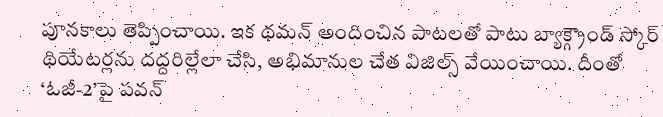పూనకాలు తెప్పించాయి. ఇక థమన్ అందించిన పాటలతో పాటు బ్యాక్గ్రౌండ్ స్కోర్ థియేటర్లను దద్దరిల్లేలా చేసి, అభిమానుల చేత విజిల్స్ వేయించాయి. దీంతో ‘ఓజీ-2’పై పవన్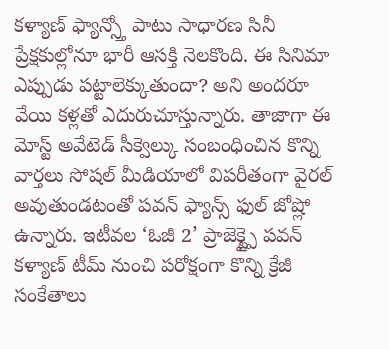కళ్యాణ్ ఫ్యాన్స్తో పాటు సాధారణ సినీ ప్రేక్షకుల్లోనూ భారీ ఆసక్తి నెలకొంది. ఈ సినిమా ఎప్పుడు పట్టాలెక్కుతుందా? అని అందరూ వేయి కళ్లతో ఎదురుచూస్తున్నారు. తాజాగా ఈ మోస్ట్ అవేటెడ్ సీక్వెల్కు సంబంధించిన కొన్ని వార్తలు సోషల్ మీడియాలో విపరీతంగా వైరల్ అవుతుండటంతో పవన్ ఫ్యాన్స్ ఫుల్ జోష్లో ఉన్నారు. ఇటీవల ‘ఓజీ 2’ ప్రాజెక్ట్పై పవన్ కళ్యాణ్ టీమ్ నుంచి పరోక్షంగా కొన్ని క్రేజీ సంకేతాలు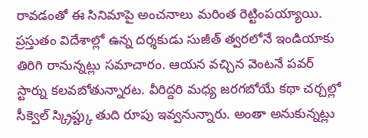రావడంతో ఈ సినిమాపై అంచనాలు మరింత రెట్టింపయ్యాయి. ప్రస్తుతం విదేశాల్లో ఉన్న దర్శకుడు సుజీత్ త్వరలోనే ఇండియాకు తిరిగి రానున్నట్లు సమాచారం. ఆయన వచ్చిన వెంటనే పవర్ స్టార్ను కలవబోతున్నారట. వీరిద్దరి మధ్య జరగబోయే కథా చర్చల్లో సీక్వెల్ స్క్రిప్ట్కు తుది రూపు ఇవ్వనున్నారు. అంతా అనుకున్నట్లు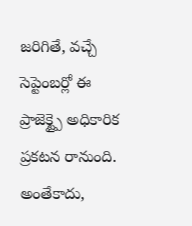జరిగితే, వచ్చే సెప్టెంబర్లో ఈ ప్రాజెక్ట్పై అధికారిక ప్రకటన రానుంది. అంతేకాదు,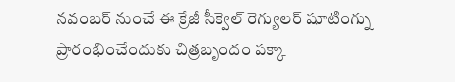నవంబర్ నుంచే ఈ క్రేజీ సీక్వెల్ రెగ్యులర్ షూటింగ్ను ప్రారంభించేందుకు చిత్రబృందం పక్కా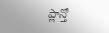ప్లాన్తో